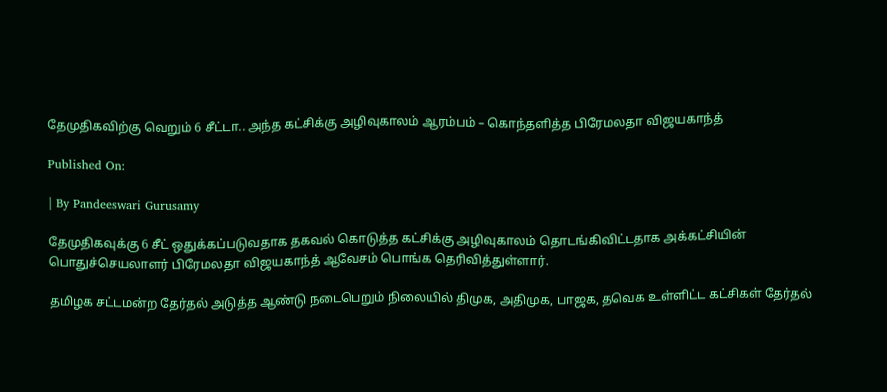தேமுதிகவிற்கு வெறும் 6 சீட்டா.. அந்த கட்சிக்கு அழிவுகாலம் ஆரம்பம் – கொந்தளித்த பிரேமலதா விஜயகாந்த்

Published On:

| By Pandeeswari Gurusamy

தேமுதிகவுக்கு 6 சீட் ஒதுக்கப்படுவதாக தகவல் கொடுத்த கட்சிக்கு அழிவுகாலம் தொடங்கிவிட்டதாக அக்கட்சியின் பொதுச்செயலாளர் பிரேமலதா விஜயகாந்த் ஆவேசம் பொங்க தெரிவித்துள்ளார்.

தமிழக சட்டமன்ற தேர்தல் அடுத்த ஆண்டு நடைபெறும் நிலையில் திமுக, அதிமுக, பாஜக, தவெக உள்ளிட்ட கட்சிகள் தேர்தல்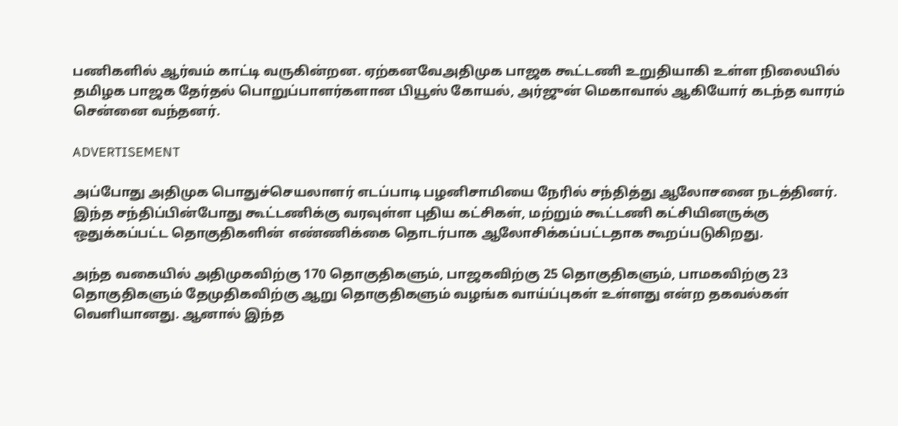பணிகளில் ஆர்வம் காட்டி வருகின்றன. ஏற்கனவேஅதிமுக பாஜக கூட்டணி உறுதியாகி உள்ள நிலையில் தமிழக பாஜக தேர்தல் பொறுப்பாளர்களான பியூஸ் கோயல், அர்ஜுன் மெகாவால் ஆகியோர் கடந்த வாரம் சென்னை வந்தனர்.

ADVERTISEMENT

அப்போது அதிமுக பொதுச்செயலாளர் எடப்பாடி பழனிசாமியை நேரில் சந்தித்து ஆலோசனை நடத்தினர். இந்த சந்திப்பின்போது கூட்டணிக்கு வரவுள்ள புதிய கட்சிகள், மற்றும் கூட்டணி கட்சியினருக்கு ஒதுக்கப்பட்ட தொகுதிகளின் எண்ணிக்கை தொடர்பாக ஆலோசிக்கப்பட்டதாக கூறப்படுகிறது.

அந்த வகையில் அதிமுகவிற்கு 170 தொகுதிகளும், பாஜகவிற்கு 25 தொகுதிகளும், பாமகவிற்கு 23 தொகுதிகளும் தேமுதிகவிற்கு ஆறு தொகுதிகளும் வழங்க வாய்ப்புகள் உள்ளது என்ற தகவல்கள் வெளியானது. ஆனால் இந்த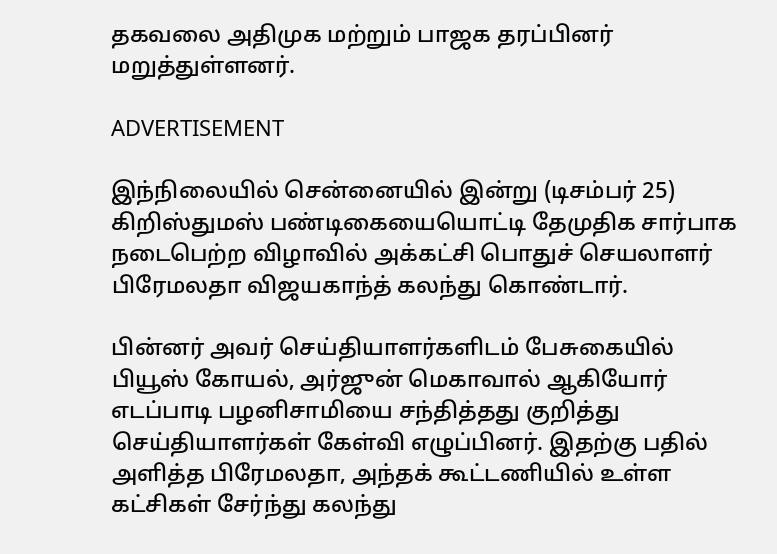தகவலை அதிமுக மற்றும் பாஜக தரப்பினர் மறுத்துள்ளனர்.

ADVERTISEMENT

இந்நிலையில் சென்னையில் இன்று (டிசம்பர் 25) கிறிஸ்துமஸ் பண்டிகையையொட்டி தேமுதிக சார்பாக நடைபெற்ற விழாவில் அக்கட்சி பொதுச் செயலாளர் பிரேமலதா விஜயகாந்த் கலந்து கொண்டார்.

பின்னர் அவர் செய்தியாளர்களிடம் பேசுகையில் பியூஸ் கோயல், அர்ஜுன் மெகாவால் ஆகியோர் எடப்பாடி பழனிசாமியை சந்தித்தது குறித்து செய்தியாளர்கள் கேள்வி எழுப்பினர். இதற்கு பதில் அளித்த பிரேமலதா, அந்தக் கூட்டணியில் உள்ள கட்சிகள் சேர்ந்து கலந்து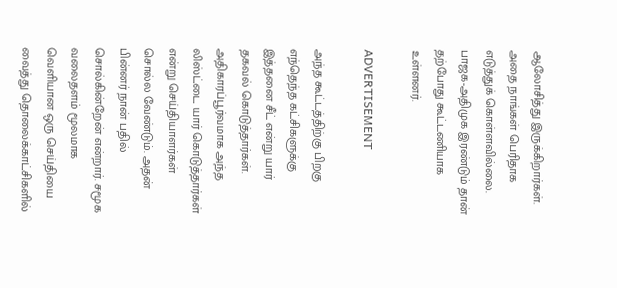ஆலோசித்து இருக்கிறார்கள். அதை நாங்கள் பெரிதாக எடுத்துக் கொள்ளவில்லை. பாஜக-அதிமுக இரண்டும் தான் தற்போது கூட்டணியாக உள்ளனர்.

ADVERTISEMENT

அந்த கூட்டத்திற்கு பிறகு எந்தெந்த கட்சிகளுக்கு இத்தனை சீட் என்று யார் தகவல் கொடுத்தார்கள். அதிகாரப்பூர்வமாக அந்த லிஸ்ட்டை யார் கொடுத்தார்கள் என்று செய்தியாளர்கள் சொல்ல வேண்டும். அதன் பின்னர் நான் பதில் சொல்கின்றேன் என்றார். சமூக வலைதளம் மூலமாக வெளியான ஒரு செய்தியை வைத்து தொலைக்காட்சிகளில்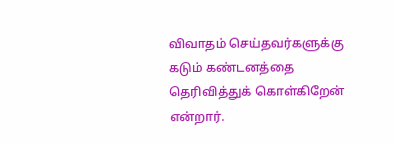விவாதம் செய்தவர்களுக்கு கடும் கண்டனத்தை தெரிவித்துக் கொள்கிறேன் என்றார்.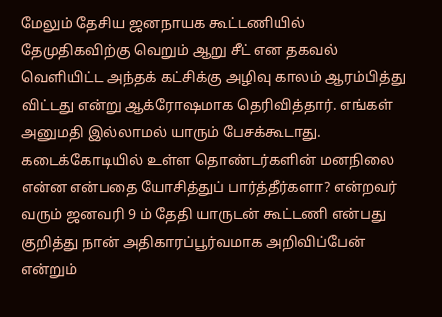மேலும் தேசிய ஜனநாயக கூட்டணியில் தேமுதிகவிற்கு வெறும் ஆறு சீட் என தகவல் வெளியிட்ட அந்தக் கட்சிக்கு அழிவு காலம் ஆரம்பித்து விட்டது என்று ஆக்ரோஷமாக தெரிவித்தார். எங்கள் அனுமதி இல்லாமல் யாரும் பேசக்கூடாது. கடைக்கோடியில் உள்ள தொண்டர்களின் மனநிலை என்ன என்பதை யோசித்துப் பார்த்தீர்களா? என்றவர் வரும் ஜனவரி 9 ம் தேதி யாருடன் கூட்டணி என்பது குறித்து நான் அதிகாரப்பூர்வமாக அறிவிப்பேன் என்றும்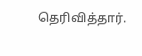தெரிவித்தார்.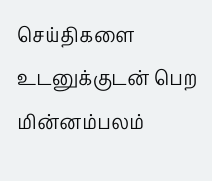செய்திகளை உடனுக்குடன் பெற மின்னம்பலம்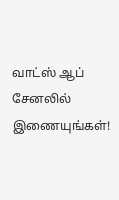வாட்ஸ் ஆப் சேனலில் இணையுங்கள்!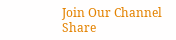Join Our Channel
Share